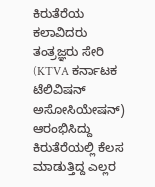ಕಿರುತೆರೆಯ ಕಲಾವಿದರು ತಂತ್ರಜ್ಞರು ಸೇರಿ (KTVA ಕರ್ನಾಟಕ ಟೆಲಿವಿಷನ್ ಅಸೋಸಿಯೇಷನ್) ಆರಂಭಿಸಿದ್ದು ಕಿರುತೆರೆಯಲ್ಲಿ ಕೆಲಸ ಮಾಡುತ್ತಿದ್ದ ಎಲ್ಲರ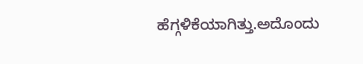ಹೆಗ್ಗಳಿಕೆಯಾಗಿತ್ತು.ಅದೊಂದು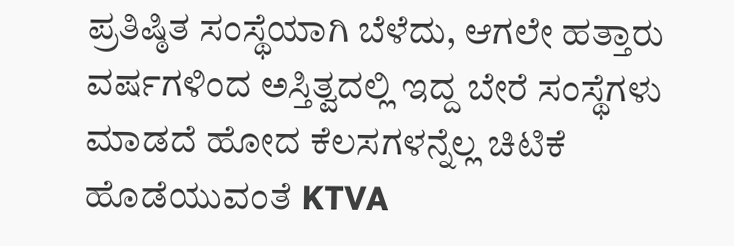ಪ್ರತಿಷ್ಠಿತ ಸಂಸ್ಥೆಯಾಗಿ ಬೆಳೆದು, ಆಗಲೇ ಹತ್ತಾರು ವರ್ಷಗಳಿಂದ ಅಸ್ತಿತ್ವದಲ್ಲಿ ಇದ್ದ ಬೇರೆ ಸಂಸ್ಥೆಗಳು ಮಾಡದೆ ಹೋದ ಕೆಲಸಗಳನ್ನೆಲ್ಲ ಚಿಟಿಕೆ ಹೊಡೆಯುವಂತೆ KTVA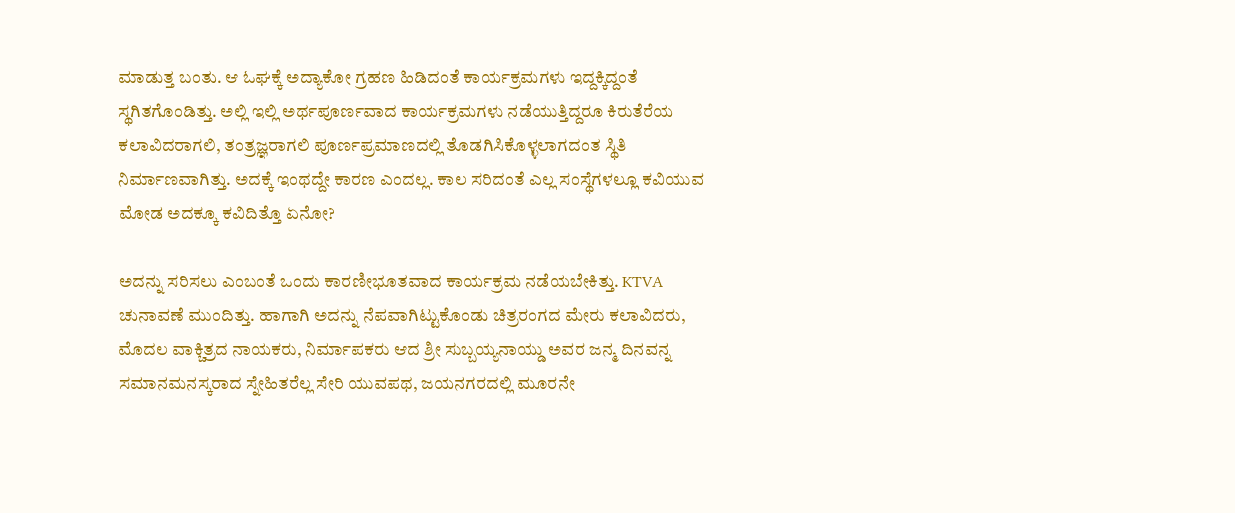ಮಾಡುತ್ತ ಬಂತು. ಆ ಓಘಕ್ಕೆ ಅದ್ಯಾಕೋ ಗ್ರಹಣ ಹಿಡಿದಂತೆ ಕಾರ್ಯಕ್ರಮಗಳು ಇದ್ದಕ್ಕಿದ್ದಂತೆ ಸ್ಥಗಿತಗೊಂಡಿತ್ತು. ಅಲ್ಲಿ ಇಲ್ಲಿ ಅರ್ಥಪೂರ್ಣವಾದ ಕಾರ್ಯಕ್ರಮಗಳು ನಡೆಯುತ್ತಿದ್ದರೂ ಕಿರುತೆರೆಯ ಕಲಾವಿದರಾಗಲಿ, ತಂತ್ರಜ್ಞರಾಗಲಿ ಪೂರ್ಣಪ್ರಮಾಣದಲ್ಲಿ ತೊಡಗಿಸಿಕೊಳ್ಳಲಾಗದಂತ ಸ್ಥಿತಿ ನಿರ್ಮಾಣವಾಗಿತ್ತು. ಅದಕ್ಕೆ ಇಂಥದ್ದೇ ಕಾರಣ ಎಂದಲ್ಲ. ಕಾಲ ಸರಿದಂತೆ ಎಲ್ಲ ಸಂಸ್ಥೆಗಳಲ್ಲೂ ಕವಿಯುವ ಮೋಡ ಅದಕ್ಕೂ ಕವಿದಿತ್ತೊ ಏನೋ?

ಅದನ್ನು ಸರಿಸಲು ಎಂಬಂತೆ ಒಂದು ಕಾರಣೀಭೂತವಾದ ಕಾರ್ಯಕ್ರಮ ನಡೆಯಬೇಕಿತ್ತು. KTVA ಚುನಾವಣೆ ಮುಂದಿತ್ತು. ಹಾಗಾಗಿ ಅದನ್ನು ನೆಪವಾಗಿಟ್ಟುಕೊಂಡು ಚಿತ್ರರಂಗದ ಮೇರು ಕಲಾವಿದರು, ಮೊದಲ ವಾಕ್ಚಿತ್ರದ ನಾಯಕರು, ನಿರ್ಮಾಪಕರು ಆದ ಶ್ರೀ ಸುಬ್ಬಯ್ಯನಾಯ್ಡು ಅವರ ಜನ್ಮ ದಿನವನ್ನ ಸಮಾನಮನಸ್ಕರಾದ ಸ್ನೇಹಿತರೆಲ್ಲ ಸೇರಿ ಯುವಪಥ, ಜಯನಗರದಲ್ಲಿ ಮೂರನೇ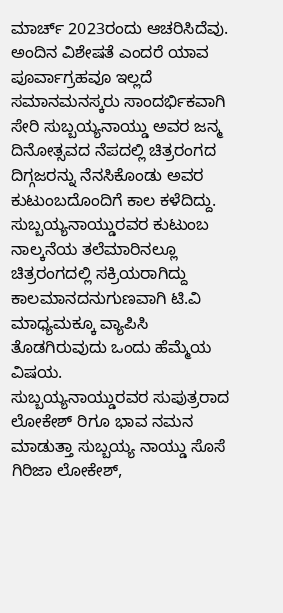ಮಾರ್ಚ್ 2023ರಂದು ಆಚರಿಸಿದೆವು. ಅಂದಿನ ವಿಶೇಷತೆ ಎಂದರೆ ಯಾವ ಪೂರ್ವಾಗ್ರಹವೂ ಇಲ್ಲದೆ ಸಮಾನಮನಸ್ಕರು ಸಾಂದರ್ಭಿಕವಾಗಿ ಸೇರಿ ಸುಬ್ಬಯ್ಯನಾಯ್ಡು ಅವರ ಜನ್ಮ ದಿನೋತ್ಸವದ ನೆಪದಲ್ಲಿ ಚಿತ್ರರಂಗದ ದಿಗ್ಗಜರನ್ನು ನೆನಸಿಕೊಂಡು ಅವರ ಕುಟುಂಬದೊಂದಿಗೆ ಕಾಲ ಕಳೆದಿದ್ದು.
ಸುಬ್ಬಯ್ಯನಾಯ್ಡುರವರ ಕುಟುಂಬ ನಾಲ್ಕನೆಯ ತಲೆಮಾರಿನಲ್ಲೂ ಚಿತ್ರರಂಗದಲ್ಲಿ ಸಕ್ರಿಯರಾಗಿದ್ದು ಕಾಲಮಾನದನುಗುಣವಾಗಿ ಟಿ.ವಿ ಮಾಧ್ಯಮಕ್ಕೂ ವ್ಯಾಪಿಸಿ ತೊಡಗಿರುವುದು ಒಂದು ಹೆಮ್ಮೆಯ ವಿಷಯ.
ಸುಬ್ಬಯ್ಯನಾಯ್ಡುರವರ ಸುಪುತ್ರರಾದ ಲೋಕೇಶ್ ರಿಗೂ ಭಾವ ನಮನ ಮಾಡುತ್ತಾ ಸುಬ್ಬಯ್ಯ ನಾಯ್ಡು ಸೊಸೆ ಗಿರಿಜಾ ಲೋಕೇಶ್,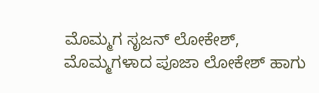ಮೊಮ್ಮಗ ಸೃಜನ್ ಲೋಕೇಶ್, ಮೊಮ್ಮಗಳಾದ ಪೂಜಾ ಲೋಕೇಶ್ ಹಾಗು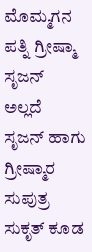ಮೊಮ್ಮಗನ ಪತ್ನಿ ಗ್ರೀಷ್ಮಾ ಸೃಜನ್ ಅಲ್ಲದೆ ಸೃಜನ್ ಹಾಗು ಗ್ರೀಷ್ಮಾರ ಸುಪುತ್ರ ಸುಕೃತ್ ಕೂಡ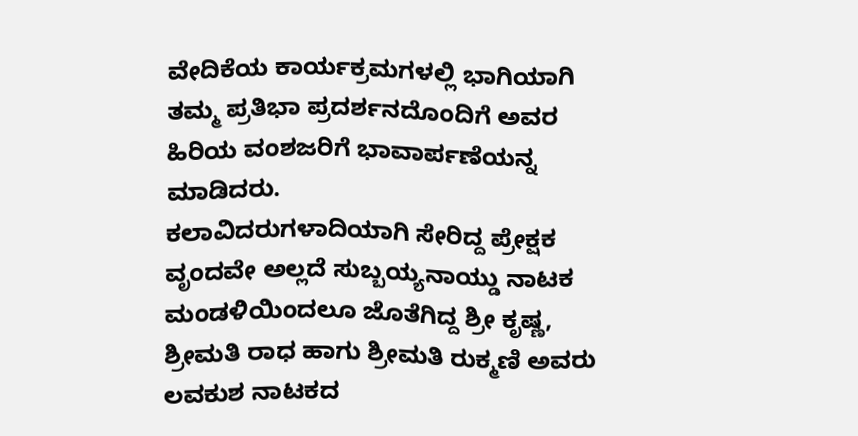ವೇದಿಕೆಯ ಕಾರ್ಯಕ್ರಮಗಳಲ್ಲಿ ಭಾಗಿಯಾಗಿ ತಮ್ಮ ಪ್ರತಿಭಾ ಪ್ರದರ್ಶನದೊಂದಿಗೆ ಅವರ ಹಿರಿಯ ವಂಶಜರಿಗೆ ಭಾವಾರ್ಪಣೆಯನ್ನ ಮಾಡಿದರು.
ಕಲಾವಿದರುಗಳಾದಿಯಾಗಿ ಸೇರಿದ್ದ ಪ್ರೇಕ್ಷಕ ವೃಂದವೇ ಅಲ್ಲದೆ ಸುಬ್ಬಯ್ಯನಾಯ್ಡು ನಾಟಕ ಮಂಡಳಿಯಿಂದಲೂ ಜೊತೆಗಿದ್ದ ಶ್ರೀ ಕೃಷ್ಣ, ಶ್ರೀಮತಿ ರಾಧ ಹಾಗು ಶ್ರೀಮತಿ ರುಕ್ಮಣಿ ಅವರು ಲವಕುಶ ನಾಟಕದ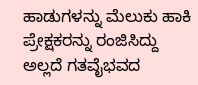ಹಾಡುಗಳನ್ನು ಮೆಲುಕು ಹಾಕಿ ಪ್ರೇಕ್ಷಕರನ್ನು ರಂಜಿಸಿದ್ದು ಅಲ್ಲದೆ ಗತವೈಭವದ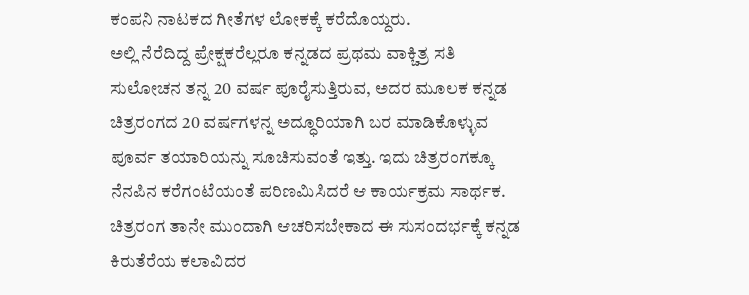ಕಂಪನಿ ನಾಟಕದ ಗೀತೆಗಳ ಲೋಕಕ್ಕೆ ಕರೆದೊಯ್ದರು.
ಅಲ್ಲಿ ನೆರೆದಿದ್ದ ಪ್ರೇಕ್ಷಕರೆಲ್ಲರೂ ಕನ್ನಡದ ಪ್ರಥಮ ವಾಕ್ಚಿತ್ರ ಸತಿ ಸುಲೋಚನ ತನ್ನ 20 ವರ್ಷ ಪೂರೈಸುತ್ತಿರುವ, ಅದರ ಮೂಲಕ ಕನ್ನಡ ಚಿತ್ರರಂಗದ 20 ವರ್ಷಗಳನ್ನ ಅದ್ಧೂರಿಯಾಗಿ ಬರ ಮಾಡಿಕೊಳ್ಳುವ ಪೂರ್ವ ತಯಾರಿಯನ್ನು ಸೂಚಿಸುವಂತೆ ಇತ್ತು. ಇದು ಚಿತ್ರರಂಗಕ್ಕೂ ನೆನಪಿನ ಕರೆಗಂಟೆಯಂತೆ ಪರಿಣಮಿಸಿದರೆ ಆ ಕಾರ್ಯಕ್ರಮ ಸಾರ್ಥಕ. ಚಿತ್ರರಂಗ ತಾನೇ ಮುಂದಾಗಿ ಆಚರಿಸಬೇಕಾದ ಈ ಸುಸಂದರ್ಭಕ್ಕೆ ಕನ್ನಡ ಕಿರುತೆರೆಯ ಕಲಾವಿದರ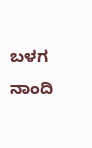ಬಳಗ ನಾಂದಿ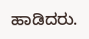ಹಾಡಿದರು.